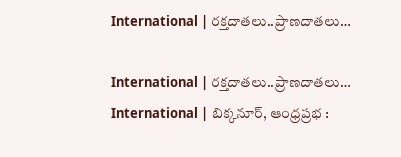International | రక్తదాతలు..ప్రాణదాతలు…

International | రక్తదాతలు..ప్రాణదాతలు…
International | బిక్కనూర్, ఆంధ్రప్రభ :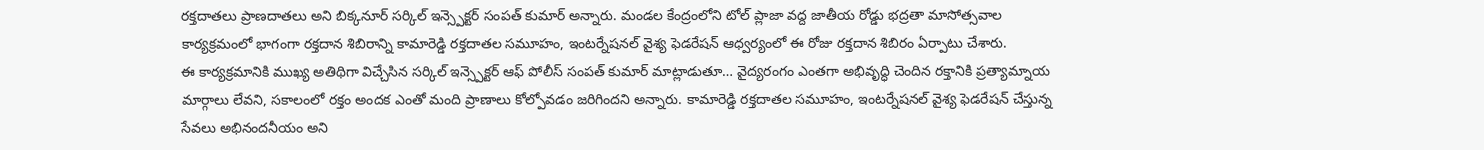రక్తదాతలు ప్రాణదాతలు అని బిక్కనూర్ సర్కిల్ ఇన్స్పెక్టర్ సంపత్ కుమార్ అన్నారు. మండల కేంద్రంలోని టోల్ ప్లాజా వద్ద జాతీయ రోడ్డు భద్రతా మాసోత్సవాల కార్యక్రమంలో భాగంగా రక్తదాన శిబిరాన్ని కామారెడ్డి రక్తదాతల సమూహం, ఇంటర్నేషనల్ వైశ్య ఫెడరేషన్ ఆధ్వర్యంలో ఈ రోజు రక్తదాన శిబిరం ఏర్పాటు చేశారు.
ఈ కార్యక్రమానికి ముఖ్య అతిథిగా విచ్చేసిన సర్కిల్ ఇన్స్పెక్టర్ ఆఫ్ పోలీస్ సంపత్ కుమార్ మాట్లాడుతూ… వైద్యరంగం ఎంతగా అభివృద్ధి చెందిన రక్తానికి ప్రత్యామ్నాయ మార్గాలు లేవని, సకాలంలో రక్తం అందక ఎంతో మంది ప్రాణాలు కోల్పోవడం జరిగిందని అన్నారు. కామారెడ్డి రక్తదాతల సమూహం, ఇంటర్నేషనల్ వైశ్య ఫెడరేషన్ చేస్తున్న సేవలు అభినందనీయం అని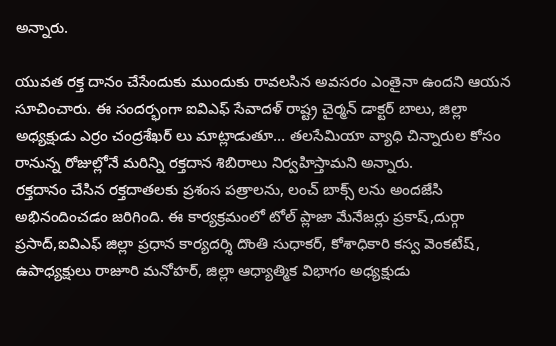అన్నారు.

యువత రక్త దానం చేసేందుకు ముందుకు రావలసిన అవసరం ఎంతైనా ఉందని ఆయన సూచించారు. ఈ సందర్భంగా ఐవిఎఫ్ సేవాదళ్ రాష్ట్ర చైర్మన్ డాక్టర్ బాలు, జిల్లా అధ్యక్షుడు ఎర్రం చంద్రశేఖర్ లు మాట్లాడుతూ… తలసేమియా వ్యాధి చిన్నారుల కోసం రానున్న రోజుల్లోనే మరిన్ని రక్తదాన శిబిరాలు నిర్వహిస్తామని అన్నారు.
రక్తదానం చేసిన రక్తదాతలకు ప్రశంస పత్రాలను, లంచ్ బాక్స్ లను అందజేసి అభినందించడం జరిగింది. ఈ కార్యక్రమంలో టోల్ ప్లాజా మేనేజర్లు ప్రకాష్,దుర్గా ప్రసాద్,ఐవిఎఫ్ జిల్లా ప్రధాన కార్యదర్శి దొంతి సుధాకర్, కోశాధికారి కస్వ వెంకటేష్, ఉపాధ్యక్షులు రాజూరి మనోహర్, జిల్లా ఆధ్యాత్మిక విభాగం అధ్యక్షుడు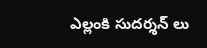ఎల్లంకి సుదర్శన్ లు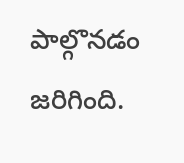పాల్గొనడం జరిగింది.